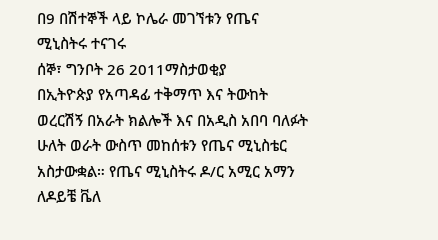በ9 በሽተኞች ላይ ኮሌራ መገኘቱን የጤና ሚኒስትሩ ተናገሩ
ሰኞ፣ ግንቦት 26 2011ማስታወቂያ
በኢትዮጵያ የአጣዳፊ ተቅማጥ እና ትውከት ወረርሽኝ በአራት ክልሎች እና በአዲስ አበባ ባለፉት ሁለት ወራት ውስጥ መከሰቱን የጤና ሚኒስቴር አስታውቋል። የጤና ሚኒስትሩ ዶ/ር አሚር አማን ለዶይቼ ቬለ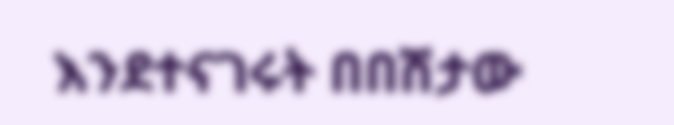እንደተናገሩት በበሽታው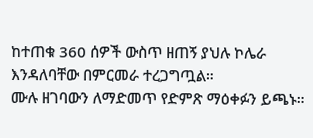ከተጠቁ 360 ሰዎች ውስጥ ዘጠኝ ያህሉ ኮሌራ እንዳለባቸው በምርመራ ተረጋግጧል።
ሙሉ ዘገባውን ለማድመጥ የድምጽ ማዕቀፉን ይጫኑ።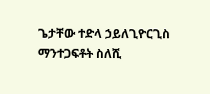ጌታቸው ተድላ ኃይለጊዮርጊስ
ማንተጋፍቶት ስለሺ